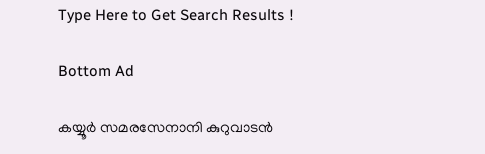Type Here to Get Search Results !

Bottom Ad

കയ്യൂര്‍ സമരസേനാനി കുറുവാടന്‍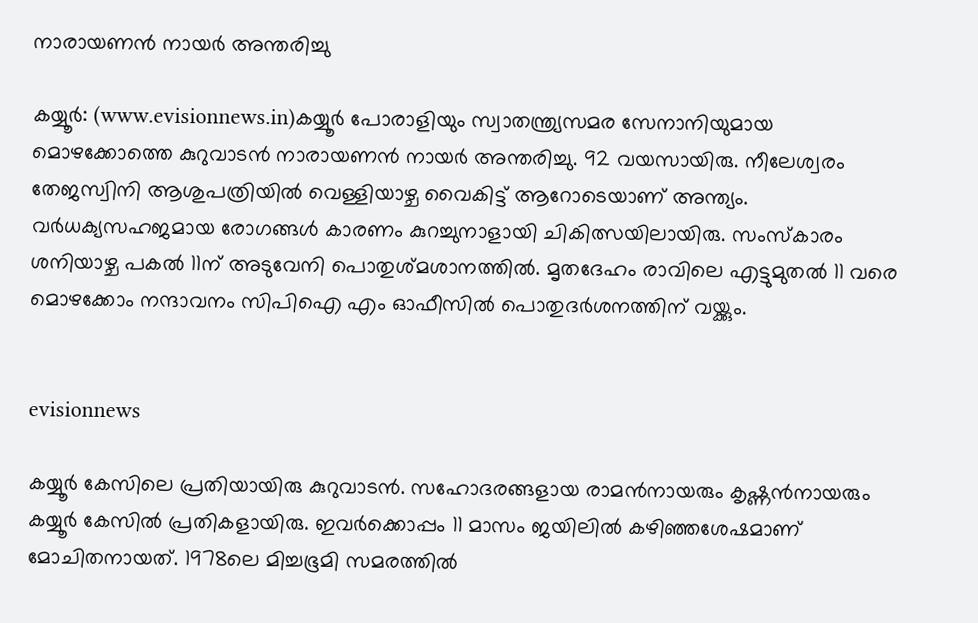നാരായണന്‍ നായര്‍ അന്തരിച്ചു

കയ്യൂര്‍: (www.evisionnews.in)കയ്യൂര്‍ പോരാളിയും സ്വാതന്ത്ര്യസമര സേനാനിയുമായ മൊഴക്കോത്തെ കുറുവാടന്‍ നാരായണന്‍ നായര്‍ അന്തരിച്ചു. 92 വയസായിരു. നീലേശ്വരം തേജസ്വിനി ആശുപത്രിയില്‍ വെള്ളിയാഴ്ച വൈകിട്ട് ആറോടെയാണ് അന്ത്യം. വര്‍ധക്യസഹജമായ രോഗങ്ങള്‍ കാരണം കുറച്ചുനാളായി ചികിത്സയിലായിരു. സംസ്‌കാരം ശനിയാഴ്ച പകല്‍ 11ന് അടുവേനി പൊതുശ്മശാനത്തില്‍. മൃതദേഹം രാവിലെ എട്ടുമുതല്‍ 11 വരെ മൊഴക്കോം നന്ദാവനം സിപിഐ എം ഓഫീസില്‍ പൊതുദര്‍ശനത്തിന് വയ്ക്കും.


evisionnews

കയ്യൂര്‍ കേസിലെ പ്രതിയായിരു കുറുവാടന്‍. സഹോദരങ്ങളായ രാമന്‍നായരും കൃഷ്ണന്‍നായരും കയ്യൂര്‍ കേസില്‍ പ്രതികളായിരു. ഇവര്‍ക്കൊപ്പം 11 മാസം ജയിലില്‍ കഴിഞ്ഞശേഷമാണ് മോചിതനായത്. 1978ലെ മിച്ചഭൂമി സമരത്തില്‍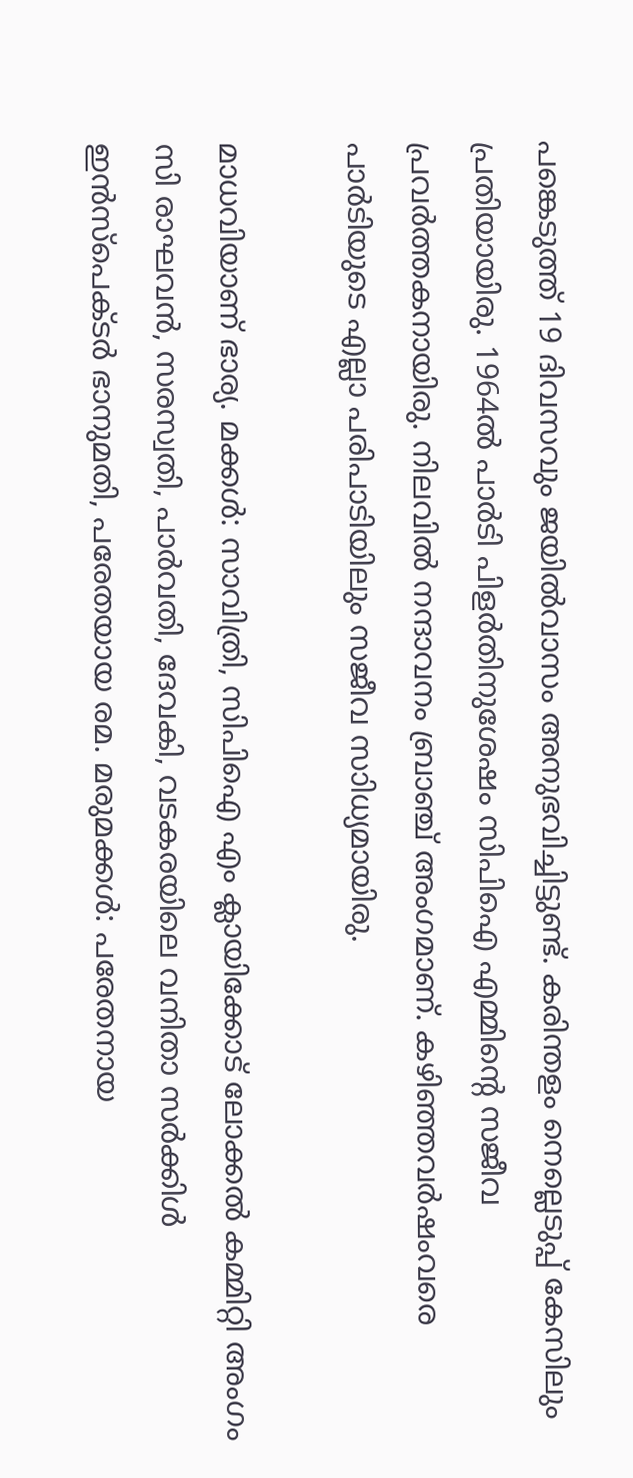പങ്കെടുത്ത് 19 ദിവസവും ജയില്‍വാസം അനുഭവിച്ചിട്ടുണ്ട്. കരിന്തളം നെല്ലെടുപ്പ് കേസിലും പ്രതിയായിരു. 1964ല്‍ പാര്‍ടി പിളര്‍തിനുശേഷം സിപിഐ എമ്മിന്റെ സജീവ പ്രവര്‍ത്തകനായിരു. നിലവില്‍ നന്ദാവനം ബ്രാഞ്ച് അംഗമാണ്. കഴിഞ്ഞവര്‍ഷംവരെ പാര്‍ടിയുടെ എല്ലാ പരിപാടിയിലും സജീവ സാിധ്യമായിരു.

മാധവിയാണ് ഭാര്യ. മക്കള്‍: സാവിത്രി, സിപിഐ എം ക്ലായിക്കോട് ലോക്കല്‍ കമ്മിറ്റി അംഗം സി രാഘവന്‍, സരസ്വതി, പാര്‍വതി, ദേവകി, വടകരയിലെ വനിതാ സര്‍ക്കിള്‍ ഇന്‍സ്‌പെക്ടര്‍ ഭാനുമതി, പരേതയായ രമ. മരുമക്കള്‍: പരേതനായ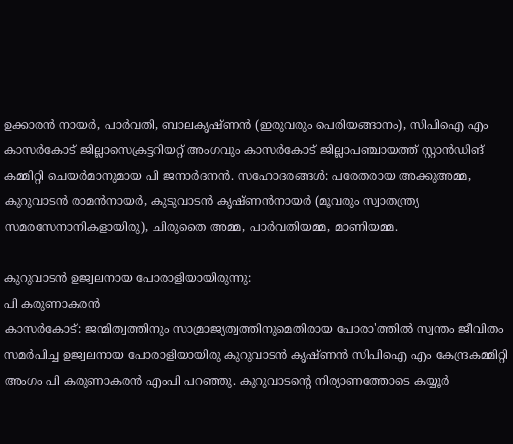ഉക്കാരന്‍ നായര്‍, പാര്‍വതി, ബാലകൃഷ്ണന്‍ (ഇരുവരും പെരിയങ്ങാനം), സിപിഐ എം കാസര്‍കോട് ജില്ലാസെക്രട്ടറിയറ്റ് അംഗവും കാസര്‍കോട് ജില്ലാപഞ്ചായത്ത് സ്റ്റാന്‍ഡിങ് കമ്മിറ്റി ചെയര്‍മാനുമായ പി ജനാര്‍ദനന്‍. സഹോദരങ്ങള്‍: പരേതരായ അക്കുഅമ്മ, കുറുവാടന്‍ രാമന്‍നായര്‍, കുടുവാടന്‍ കൃഷ്ണന്‍നായര്‍ (മൂവരും സ്വാതന്ത്ര്യ സമരസേനാനികളായിരു), ചിരുതൈ അമ്മ, പാര്‍വതിയമ്മ, മാണിയമ്മ.

കുറുവാടന്‍ ഉജ്വലനായ പോരാളിയായിരുന്നു:
പി കരുണാകരന്‍
കാസര്‍കോട്: ജന്മിത്വത്തിനും സാമ്രാജ്യത്വത്തിനുമെതിരായ പോരാ'ത്തില്‍ സ്വന്തം ജീവിതം സമര്‍പിച്ച ഉജ്വലനായ പോരാളിയായിരു കുറുവാടന്‍ കൃഷ്ണന്‍ സിപിഐ എം കേന്ദ്രകമ്മിറ്റി അംഗം പി കരുണാകരന്‍ എംപി പറഞ്ഞു. കുറുവാടന്റെ നിര്യാണത്തോടെ കയ്യൂര്‍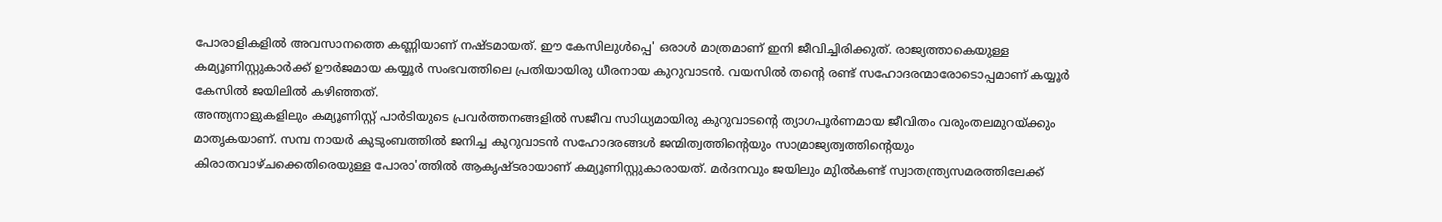പോരാളികളില്‍ അവസാനത്തെ കണ്ണിയാണ് നഷ്ടമായത്. ഈ കേസിലുള്‍പ്പെ' ഒരാള്‍ മാത്രമാണ് ഇനി ജീവിച്ചിരിക്കുത്. രാജ്യത്താകെയുള്ള കമ്യൂണിസ്റ്റുകാര്‍ക്ക് ഊര്‍ജമായ കയ്യൂര്‍ സംഭവത്തിലെ പ്രതിയായിരു ധീരനായ കുറുവാടന്‍. വയസില്‍ തന്റെ രണ്ട് സഹോദരന്മാരോടൊപ്പമാണ് കയ്യൂര്‍ കേസില്‍ ജയിലില്‍ കഴിഞ്ഞത്.
അന്ത്യനാളുകളിലും കമ്യൂണിസ്റ്റ് പാര്‍ടിയുടെ പ്രവര്‍ത്തനങ്ങളില്‍ സജീവ സാിധ്യമായിരു കുറുവാടന്റെ ത്യാഗപൂര്‍ണമായ ജീവിതം വരുംതലമുറയ്ക്കും മാതൃകയാണ്. സമ്പ നായര്‍ കുടുംബത്തില്‍ ജനിച്ച കുറുവാടന്‍ സഹോദരങ്ങള്‍ ജന്മിത്വത്തിന്റെയും സാമ്രാജ്യത്വത്തിന്റെയും കിരാതവാഴ്ചക്കെതിരെയുള്ള പോരാ'ത്തില്‍ ആകൃഷ്ടരായാണ് കമ്യൂണിസ്റ്റുകാരായത്. മര്‍ദനവും ജയിലും മുില്‍കണ്ട് സ്വാതന്ത്ര്യസമരത്തിലേക്ക്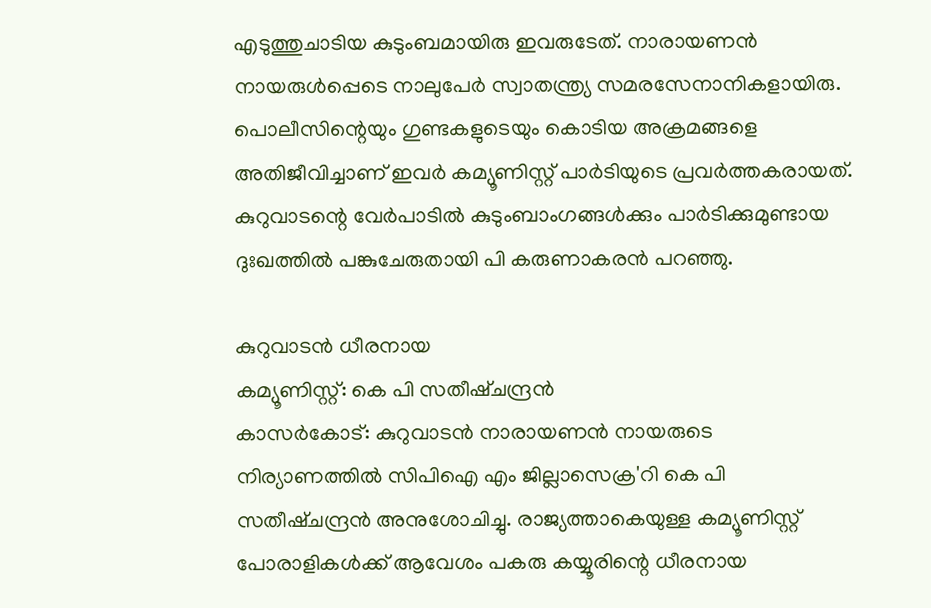എടുത്തുചാടിയ കുടുംബമായിരു ഇവരുടേത്. നാരായണന്‍ നായരുള്‍പ്പെടെ നാലുപേര്‍ സ്വാതന്ത്ര്യ സമരസേനാനികളായിരു. പൊലീസിന്റെയും ഗുണ്ടകളുടെയും കൊടിയ അക്രമങ്ങളെ അതിജീവിച്ചാണ് ഇവര്‍ കമ്യൂണിസ്റ്റ് പാര്‍ടിയുടെ പ്രവര്‍ത്തകരായത്. കുറുവാടന്റെ വേര്‍പാടില്‍ കുടുംബാംഗങ്ങള്‍ക്കും പാര്‍ടിക്കുമുണ്ടായ ദുഃഖത്തില്‍ പങ്കുചേരുതായി പി കരുണാകരന്‍ പറഞ്ഞു.

കുറുവാടന്‍ ധീരനായ
കമ്യൂണിസ്റ്റ്: കെ പി സതീഷ്ചന്ദ്രന്‍
കാസര്‍കോട്: കുറുവാടന്‍ നാരായണന്‍ നായരുടെ നിര്യാണത്തില്‍ സിപിഐ എം ജില്ലാസെക്ര'റി കെ പി സതീഷ്ചന്ദ്രന്‍ അനുശോചിച്ചു. രാജ്യത്താകെയുള്ള കമ്യൂണിസ്റ്റ് പോരാളികള്‍ക്ക് ആവേശം പകരു കയ്യൂരിന്റെ ധീരനായ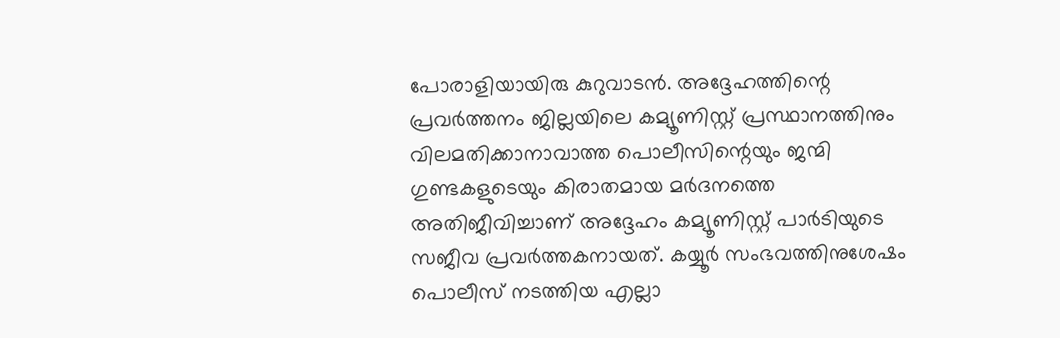പോരാളിയായിരു കുറുവാടന്‍. അദ്ദേഹത്തിന്റെ പ്രവര്‍ത്തനം ജില്ലയിലെ കമ്യൂണിസ്റ്റ് പ്രസ്ഥാനത്തിനും വിലമതിക്കാനാവാത്ത പൊലീസിന്റെയും ജന്മി ഗുണ്ടകളുടെയും കിരാതമായ മര്‍ദനത്തെ അതിജീവിച്ചാണ് അദ്ദേഹം കമ്യൂണിസ്റ്റ് പാര്‍ടിയുടെ സജീവ പ്രവര്‍ത്തകനായത്. കയ്യൂര്‍ സംഭവത്തിനുശേഷം പൊലീസ് നടത്തിയ എല്ലാ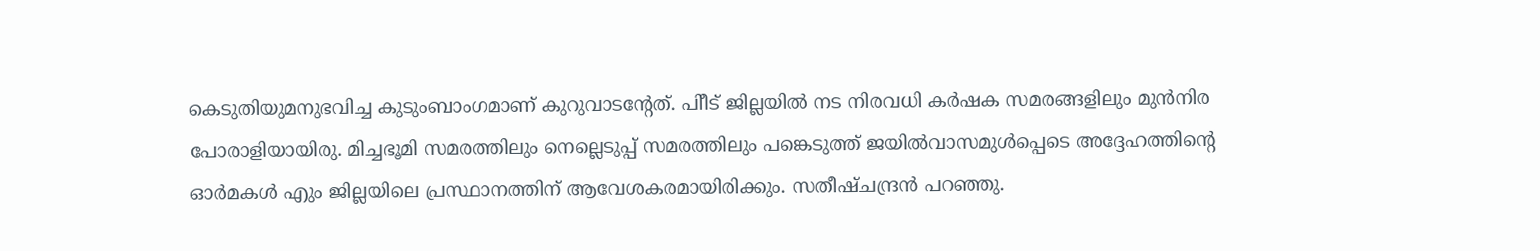കെടുതിയുമനുഭവിച്ച കുടുംബാംഗമാണ് കുറുവാടന്റേത്. പിീട് ജില്ലയില്‍ നട നിരവധി കര്‍ഷക സമരങ്ങളിലും മുന്‍നിര പോരാളിയായിരു. മിച്ചഭൂമി സമരത്തിലും നെല്ലെടുപ്പ് സമരത്തിലും പങ്കെടുത്ത് ജയില്‍വാസമുള്‍പ്പെടെ അദ്ദേഹത്തിന്റെ ഓര്‍മകള്‍ എും ജില്ലയിലെ പ്രസ്ഥാനത്തിന് ആവേശകരമായിരിക്കും. സതീഷ്ചന്ദ്രന്‍ പറഞ്ഞു.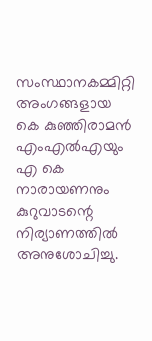സംസ്ഥാനകമ്മിറ്റി അംഗങ്ങളായ കെ കുഞ്ഞിരാമന്‍ എംഎല്‍എയും എ കെ നാരായണനും കുറുവാടന്റെ നിര്യാണത്തില്‍ അനുശോചിച്ചു.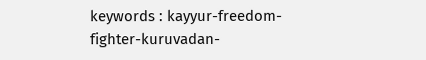keywords : kayyur-freedom-fighter-kuruvadan-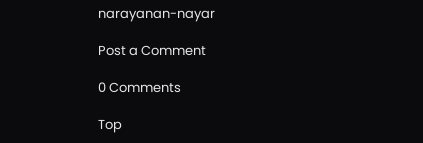narayanan-nayar

Post a Comment

0 Comments

Top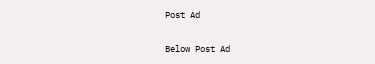Post Ad

Below Post Ad